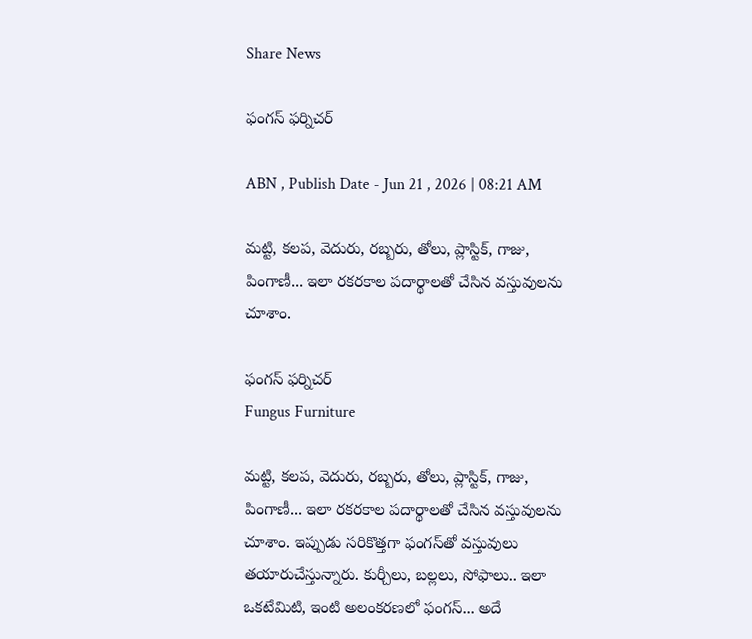Share News

ఫంగస్‌ ఫర్నిచర్‌

ABN , Publish Date - Jun 21 , 2026 | 08:21 AM

మట్టి, కలప, వెదురు, రబ్బరు, తోలు, ప్లాస్టిక్‌, గాజు, పింగాణీ... ఇలా రకరకాల పదార్థాలతో చేసిన వస్తువులను చూశాం.

ఫంగస్‌ ఫర్నిచర్‌
Fungus Furniture

మట్టి, కలప, వెదురు, రబ్బరు, తోలు, ప్లాస్టిక్‌, గాజు, పింగాణీ... ఇలా రకరకాల పదార్థాలతో చేసిన వస్తువులను చూశాం. ఇప్పుడు సరికొత్తగా ఫంగస్‌తో వస్తువులు తయారుచేస్తున్నారు. కుర్చీలు, బల్లలు, సోఫాలు.. ఇలా ఒకటేమిటి, ఇంటి అలంకరణలో ఫంగస్‌... అదే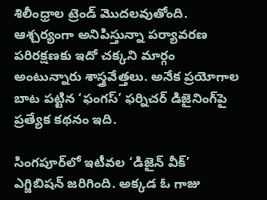శిలీంధ్రాల ట్రెండ్‌ మొదలవుతోంది. ఆశ్చర్యంగా అనిపిస్తున్నా పర్యావరణ పరిరక్షణకు ఇదో చక్కని మార్గం అంటున్నారు శాస్త్రవేత్తలు. అనేక ప్రయోగాల బాట పట్టిన ‘ఫంగస్‌’ ఫర్నిచర్‌ డిజైనింగ్‌పై ప్రత్యేక కథనం ఇది.

సింగపూర్‌లో ఇటీవల ‘డిజైన్‌ వీక్‌’ ఎగ్జిబిషన్‌ జరిగింది. అక్కడ ఓ గాజు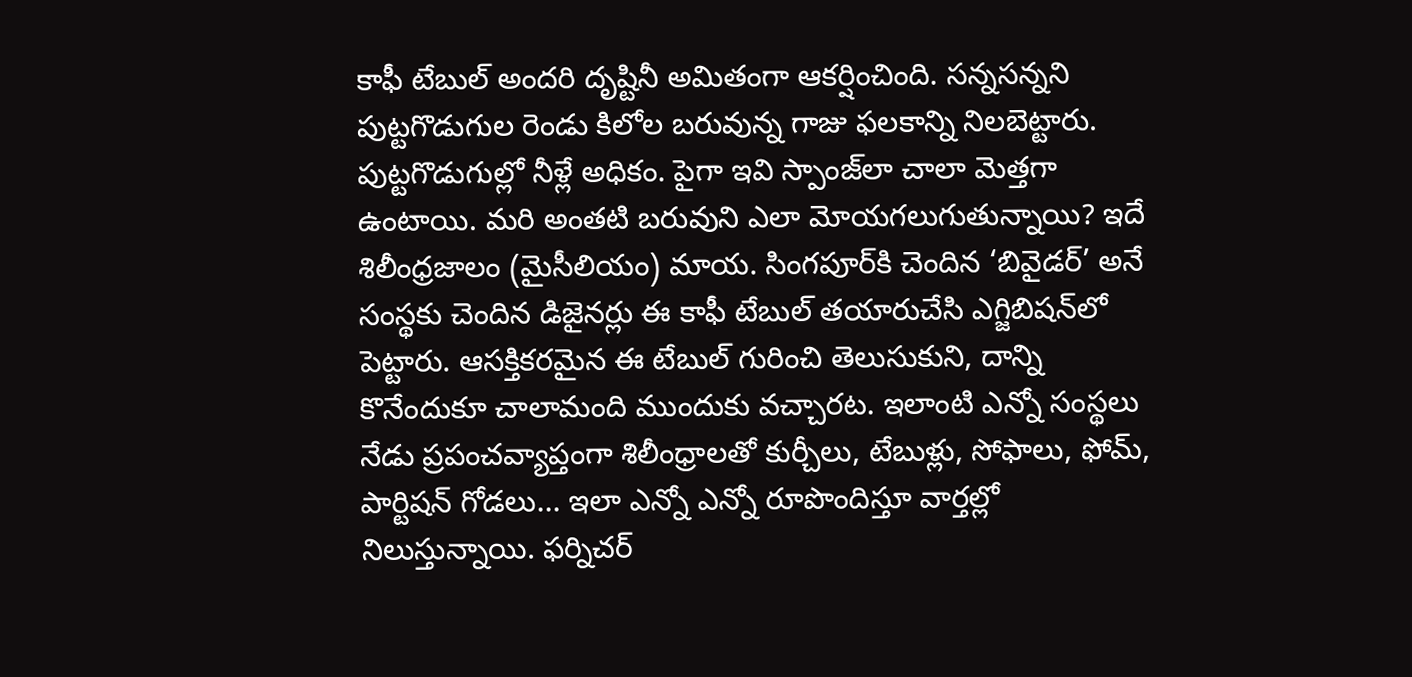కాఫీ టేబుల్‌ అందరి దృష్టినీ అమితంగా ఆకర్షించింది. సన్నసన్నని పుట్టగొడుగుల రెండు కిలోల బరువున్న గాజు ఫలకాన్ని నిలబెట్టారు. పుట్టగొడుగుల్లో నీళ్లే అధికం. పైగా ఇవి స్పాంజ్‌లా చాలా మెత్తగా ఉంటాయి. మరి అంతటి బరువుని ఎలా మోయగలుగుతున్నాయి? ఇదే శిలీంధ్రజాలం (మైసీలియం) మాయ. సింగపూర్‌కి చెందిన ‘బివైడర్‌’ అనే సంస్థకు చెందిన డిజైనర్లు ఈ కాఫీ టేబుల్‌ తయారుచేసి ఎగ్జిబిషన్‌లో పెట్టారు. ఆసక్తికరమైన ఈ టేబుల్‌ గురించి తెలుసుకుని, దాన్ని కొనేందుకూ చాలామంది ముందుకు వచ్చారట. ఇలాంటి ఎన్నో సంస్థలు నేడు ప్రపంచవ్యాప్తంగా శిలీంధ్రాలతో కుర్చీలు, టేబుళ్లు, సోఫాలు, ఫోమ్‌, పార్టిషన్‌ గోడలు... ఇలా ఎన్నో ఎన్నో రూపొందిస్తూ వార్తల్లో నిలుస్తున్నాయి. ఫర్నిచర్‌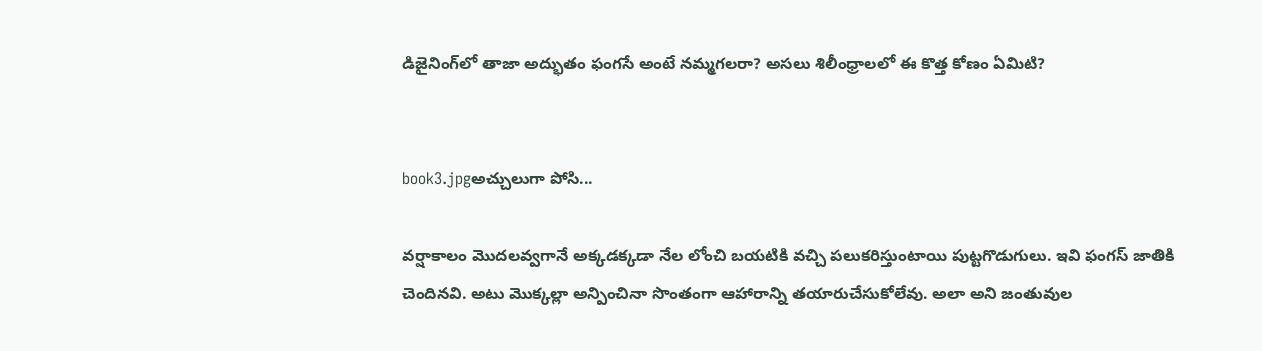డిజైనింగ్‌లో తాజా అద్భుతం ఫంగసే అంటే నమ్మగలరా? అసలు శిలీంధ్రాలలో ఈ కొత్త కోణం ఏమిటి?


book3.jpgఅచ్చులుగా పోసి...

వర్షాకాలం మొదలవ్వగానే అక్కడక్కడా నేల లోంచి బయటికి వచ్చి పలుకరిస్తుంటాయి పుట్టగొడుగులు. ఇవి ఫంగస్‌ జాతికి చెందినవి. అటు మొక్కల్లా అన్పించినా సొంతంగా ఆహారాన్ని తయారుచేసుకోలేవు. అలా అని జంతువుల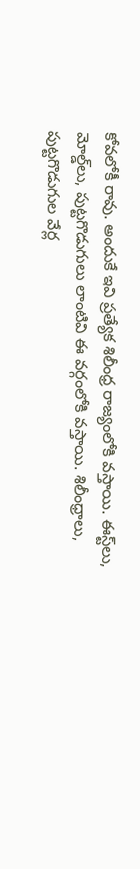కోవలోకీ రావు. అందుకే ఇవి ప్రత్యేక శిలీంధ్ర రాజ్యంలోకి వస్తాయి. ఈస్ట్‌లు, మోల్డ్‌లు, పుట్టగొడుగులు లాంటివి ఈ వర్గంలోకి వస్తాయి. శిలీంధ్రాలు, పుట్టగొడుగుల వేర్ల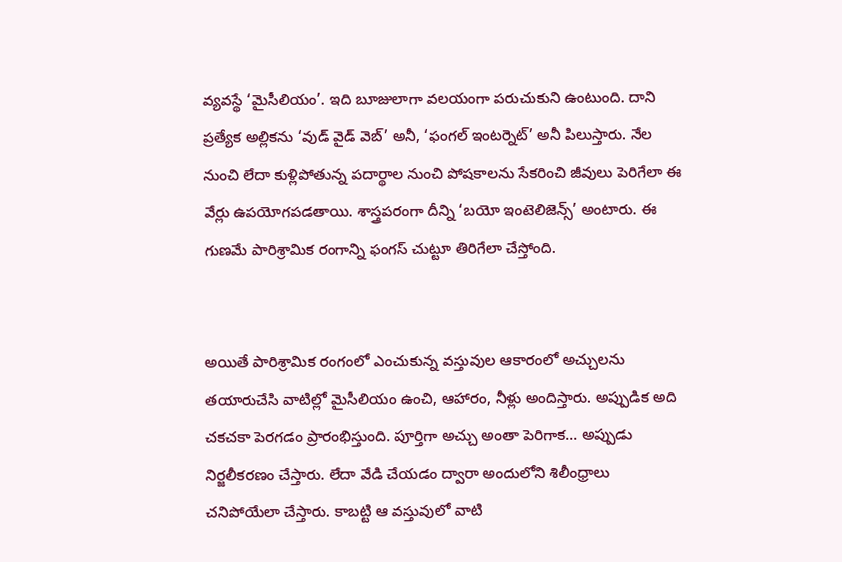వ్యవస్థే ‘మైసీలియం’. ఇది బూజులాగా వలయంగా పరుచుకుని ఉంటుంది. దాని ప్రత్యేక అల్లికను ‘వుడ్‌ వైడ్‌ వెబ్‌’ అనీ, ‘ఫంగల్‌ ఇంటర్నెట్‌’ అనీ పిలుస్తారు. నేల నుంచి లేదా కుళ్లిపోతున్న పదార్థాల నుంచి పోషకాలను సేకరించి జీవులు పెరిగేలా ఈ వేర్లు ఉపయోగపడతాయి. శాస్త్రపరంగా దీన్ని ‘బయో ఇంటెలిజెన్స్‌’ అంటారు. ఈ గుణమే పారిశ్రామిక రంగాన్ని ఫంగస్‌ చుట్టూ తిరిగేలా చేస్తోంది.


అయితే పారిశ్రామిక రంగంలో ఎంచుకున్న వస్తువుల ఆకారంలో అచ్చులను తయారుచేసి వాటిల్లో మైసీలియం ఉంచి, ఆహారం, నీళ్లు అందిస్తారు. అప్పుడిక అది చకచకా పెరగడం ప్రారంభిస్తుంది. పూర్తిగా అచ్చు అంతా పెరిగాక... అప్పుడు నిర్జలీకరణం చేస్తారు. లేదా వేడి చేయడం ద్వారా అందులోని శిలీంధ్రాలు చనిపోయేలా చేస్తారు. కాబట్టి ఆ వస్తువులో వాటి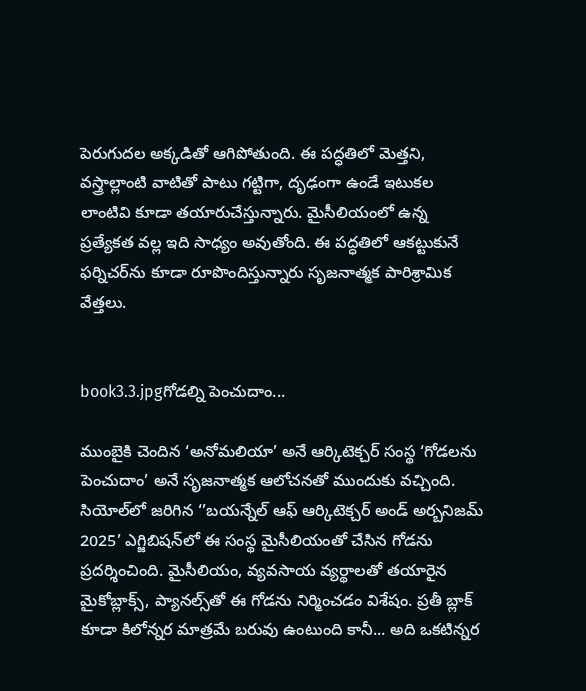పెరుగుదల అక్కడితో ఆగిపోతుంది. ఈ పద్ధతిలో మెత్తని, వస్త్రాల్లాంటి వాటితో పాటు గట్టిగా, దృఢంగా ఉండే ఇటుకల లాంటివి కూడా తయారుచేస్తున్నారు. మైసీలియంలో ఉన్న ప్రత్యేకత వల్ల ఇది సాధ్యం అవుతోంది. ఈ పద్ధతిలో ఆకట్టుకునే ఫర్నిచర్‌ను కూడా రూపొందిస్తున్నారు సృజనాత్మక పారిశ్రామిక వేత్తలు.


book3.3.jpgగోడల్ని పెంచుదాం...

ముంబైకి చెందిన ‘అనోమలియా’ అనే ఆర్కిటెక్చర్‌ సంస్థ ‘గోడలను పెంచుదాం’ అనే సృజనాత్మక ఆలోచనతో ముందుకు వచ్చింది. సియోల్‌లో జరిగిన ‘’బయన్నేల్‌ ఆఫ్‌ ఆర్కిటెక్చర్‌ అండ్‌ అర్బనిజమ్‌ 2025’ ఎగ్జిబిషన్‌లో ఈ సంస్థ మైసీలియంతో చేసిన గోడను ప్రదర్శించింది. మైసీలియం, వ్యవసాయ వ్యర్థాలతో తయారైన మైకోబ్లాక్స్‌, ప్యానల్స్‌తో ఈ గోడను నిర్మించడం విశేషం. ప్రతీ బ్లాక్‌ కూడా కిలోన్నర మాత్రమే బరువు ఉంటుంది కానీ... అది ఒకటిన్నర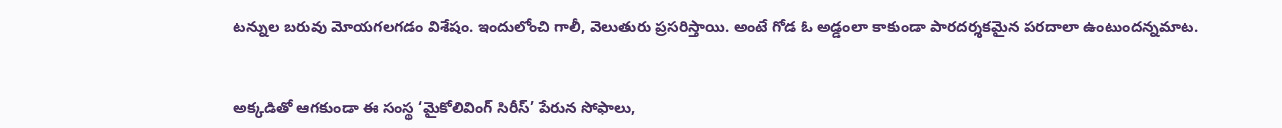టన్నుల బరువు మోయగలగడం విశేషం. ఇందులోంచి గాలీ, వెలుతురు ప్రసరిస్తాయి. అంటే గోడ ఓ అడ్డంలా కాకుండా పారదర్శకమైన పరదాలా ఉంటుందన్నమాట.


అక్కడితో ఆగకుండా ఈ సంస్థ ‘మైకోలివింగ్‌ సిరీస్‌’ పేరున సోఫాలు,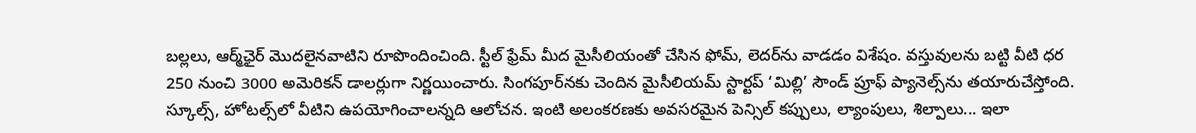బల్లలు, ఆర్మ్‌ఛైర్‌ మొదలైనవాటిని రూపొందించింది. స్టీల్‌ ఫ్రేమ్‌ మీద మైసీలియంతో చేసిన ఫోమ్‌, లెదర్‌ను వాడడం విశేషం. వస్తువులను బట్టి వీటి ధర 250 నుంచి 3000 అమెరికన్‌ డాలర్లుగా నిర్ణయించారు. సింగపూర్‌నకు చెందిన మైసీలియమ్‌ స్టార్టప్‌ ‘మిల్లి’ సౌండ్‌ ప్రూఫ్‌ ప్యానెల్స్‌ను తయారుచేస్తోంది. స్కూల్స్‌, హోటల్స్‌లో వీటిని ఉపయోగించాలన్నది ఆలోచన. ఇంటి అలంకరణకు అవసరమైన పెన్సిల్‌ కప్పులు, ల్యాంపులు, శిల్పాలు... ఇలా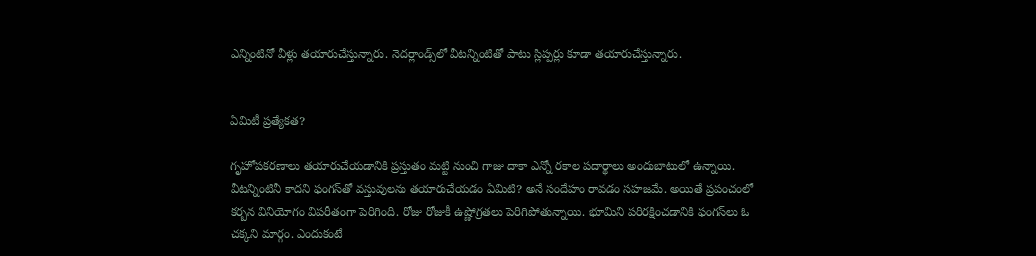ఎన్నింటినో వీళ్లు తయారుచేస్తున్నారు. నెదర్లాండ్స్‌లో వీటన్నింటితో పాటు స్లిప్పర్లు కూడా తయారుచేస్తున్నారు.


ఏమిటీ ప్రత్యేకత?

గృహోపకరణాలు తయారుచేయడానికి ప్రస్తుతం మట్టి నుంచి గాజు దాకా ఎన్నో రకాల పదార్థాలు అందుబాటులో ఉన్నాయి. వీటన్నింటినీ కాదని ఫంగస్‌తో వస్తువులను తయారుచేయడం ఏమిటి? అనే సందేహం రావడం సహజమే. అయితే ప్రపంచంలో కర్బన వినియోగం విపరీతంగా పెరిగింది. రోజు రోజుకీ ఉష్ణోగ్రతలు పెరిగిపోతున్నాయి. భూమిని పరిరక్షించడానికి ఫంగస్‌లు ఓ చక్కని మార్గం. ఎందుకంటే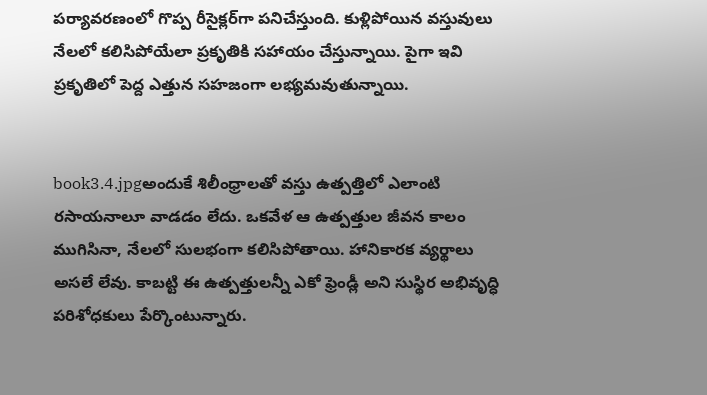పర్యావరణంలో గొప్ప రీసైక్లర్‌గా పనిచేస్తుంది. కుళ్లిపోయిన వస్తువులు నేలలో కలిసిపోయేలా ప్రకృతికి సహాయం చేస్తున్నాయి. పైగా ఇవి ప్రకృతిలో పెద్ద ఎత్తున సహజంగా లభ్యమవుతున్నాయి.


book3.4.jpgఅందుకే శిలీంధ్రాలతో వస్తు ఉత్పత్తిలో ఎలాంటి రసాయనాలూ వాడడం లేదు. ఒకవేళ ఆ ఉత్పత్తుల జీవన కాలం ముగిసినా, నేలలో సులభంగా కలిసిపోతాయి. హానికారక వ్యర్థాలు అసలే లేవు. కాబట్టి ఈ ఉత్పత్తులన్నీ ఎకో ఫ్రెండ్లీ అని సుస్థిర అభివృద్ధి పరిశోధకులు పేర్కొంటున్నారు.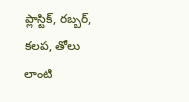ప్లాస్టిక్‌, రబ్బర్‌, కలప, తోలు లాంటి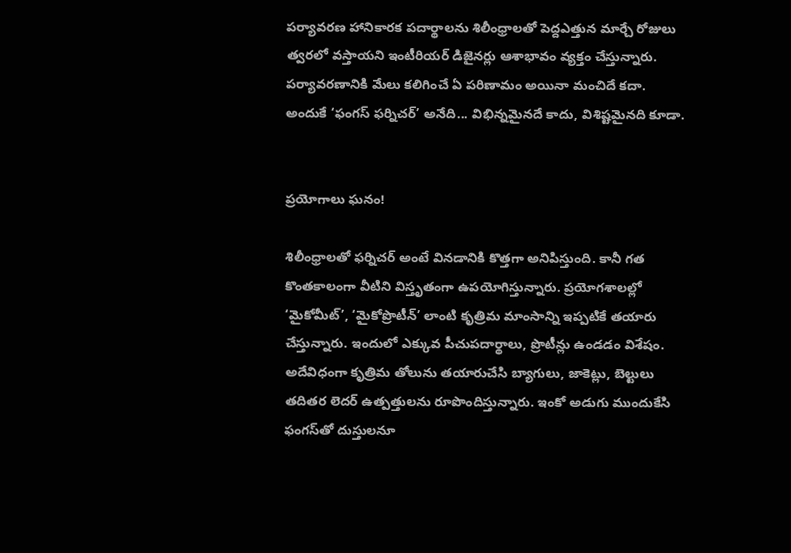పర్యావరణ హానికారక పదార్థాలను శిలీంధ్రాలతో పెద్దఎత్తున మార్చే రోజులు త్వరలో వస్తాయని ఇంటీరియర్‌ డిజైనర్లు ఆశాభావం వ్యక్తం చేస్తున్నారు. పర్యావరణానికి మేలు కలిగించే ఏ పరిణామం అయినా మంచిదే కదా. అందుకే ‘ఫంగస్‌ ఫర్నిచర్‌’ అనేది... విభిన్నమైనదే కాదు, విశిష్టమైనది కూడా.


ప్రయోగాలు ఘనం!

శిలీంధ్రాలతో ఫర్నిచర్‌ అంటే వినడానికి కొత్తగా అనిపిస్తుంది. కానీ గత కొంతకాలంగా వీటిని విస్తృతంగా ఉపయోగిస్తున్నారు. ప్రయోగశాలల్లో ‘మైకోమీట్‌’, ‘మైకోప్రొటీన్‌’ లాంటి కృత్రిమ మాంసాన్ని ఇప్పటికే తయారు చేస్తున్నారు. ఇందులో ఎక్కువ పీచుపదార్థాలు, ప్రొటీన్లు ఉండడం విశేషం. అదేవిధంగా కృత్రిమ తోలును తయారుచేసి బ్యాగులు, జాకెట్లు, బెల్టులు తదితర లెదర్‌ ఉత్పత్తులను రూపొందిస్తున్నారు. ఇంకో అడుగు ముందుకేసి ఫంగస్‌తో దుస్తులనూ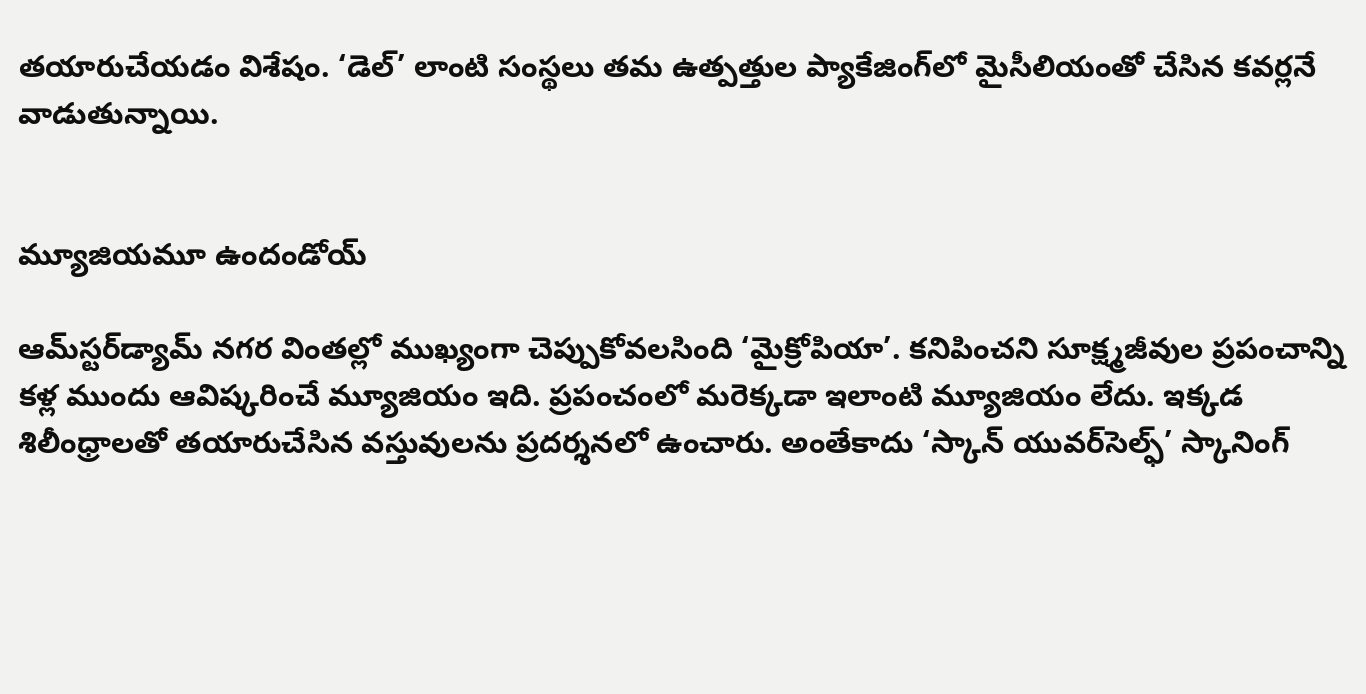తయారుచేయడం విశేషం. ‘డెల్‌’ లాంటి సంస్థలు తమ ఉత్పత్తుల ప్యాకేజింగ్‌లో మైసీలియంతో చేసిన కవర్లనే వాడుతున్నాయి.


మ్యూజియమూ ఉందండోయ్‌

ఆమ్‌స్టర్‌డ్యామ్‌ నగర వింతల్లో ముఖ్యంగా చెప్పుకోవలసింది ‘మైక్రోపియా’. కనిపించని సూక్ష్మజీవుల ప్రపంచాన్ని కళ్ల ముందు ఆవిష్కరించే మ్యూజియం ఇది. ప్రపంచంలో మరెక్కడా ఇలాంటి మ్యూజియం లేదు. ఇక్కడ శిలీంధ్రాలతో తయారుచేసిన వస్తువులను ప్రదర్శనలో ఉంచారు. అంతేకాదు ‘స్కాన్‌ యువర్‌సెల్ఫ్‌’ స్కానింగ్‌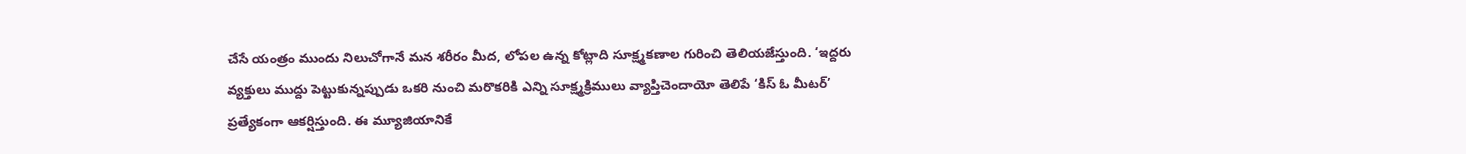చేసే యంత్రం ముందు నిలుచోగానే మన శరీరం మీద, లోపల ఉన్న కోట్లాది సూక్ష్మకణాల గురించి తెలియజేస్తుంది. ‘ఇద్దరు వ్యక్తులు ముద్దు పెట్టుకున్నప్పుడు ఒకరి నుంచి మరొకరికి ఎన్ని సూక్ష్మక్రిములు వ్యాప్తిచెందాయో తెలిపే ‘కిస్‌ ఓ మీటర్‌’ ప్రత్యేకంగా ఆకర్షిస్తుంది. ఈ మ్యూజియానికే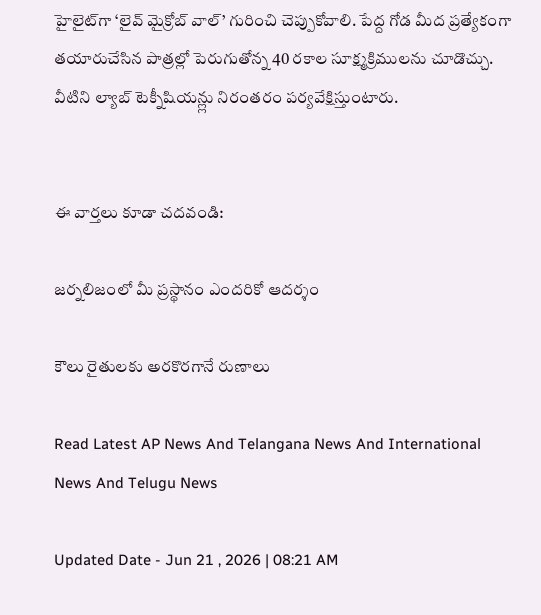హైలైట్‌గా ‘లైవ్‌ మైక్రోబ్‌ వాల్‌’ గురించి చెప్పుకోవాలి. పేద్ద గోడ మీద ప్రత్యేకంగా తయారుచేసిన పాత్రల్లో పెరుగుతోన్న 40 రకాల సూక్ష్మక్రిములను చూడొచ్చు. వీటిని ల్యాబ్‌ టెక్నీషియన్ల్లు నిరంతరం పర్యవేక్షిస్తుంటారు.


ఈ వార్తలు కూడా చదవండి:

జర్నలిజంలో మీ ప్రస్థానం ఎందరికో ఆదర్శం

కౌలు రైతులకు అరకొరగానే రుణాలు

Read Latest AP News And Telangana News And International News And Telugu News

Updated Date - Jun 21 , 2026 | 08:21 AM